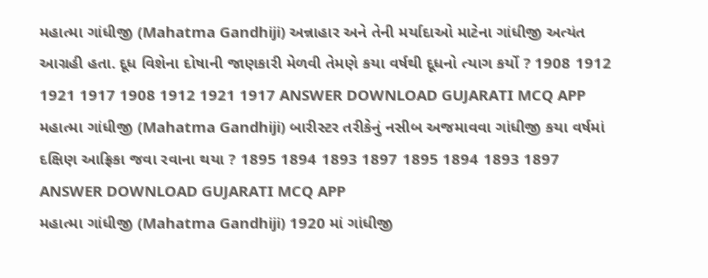મહાત્મા ગાંધીજી (Mahatma Gandhiji) અન્નાહાર અને તેની મર્યાદાઓ માટેના ગાંધીજી અત્યંત આગ્રહી હતા. દૂધ વિશેના દોષાની જાણકારી મેળવી તેમણે કયા વર્ષથી દૂધનો ત્યાગ કર્યો ? 1908 1912 1921 1917 1908 1912 1921 1917 ANSWER DOWNLOAD GUJARATI MCQ APP
મહાત્મા ગાંધીજી (Mahatma Gandhiji) બારીસ્ટર તરીકેનું નસીબ અજમાવવા ગાંધીજી કયા વર્ષમાં દક્ષિણ આફ્રિકા જવા રવાના થયા ? 1895 1894 1893 1897 1895 1894 1893 1897 ANSWER DOWNLOAD GUJARATI MCQ APP
મહાત્મા ગાંધીજી (Mahatma Gandhiji) 1920 માં ગાંધીજી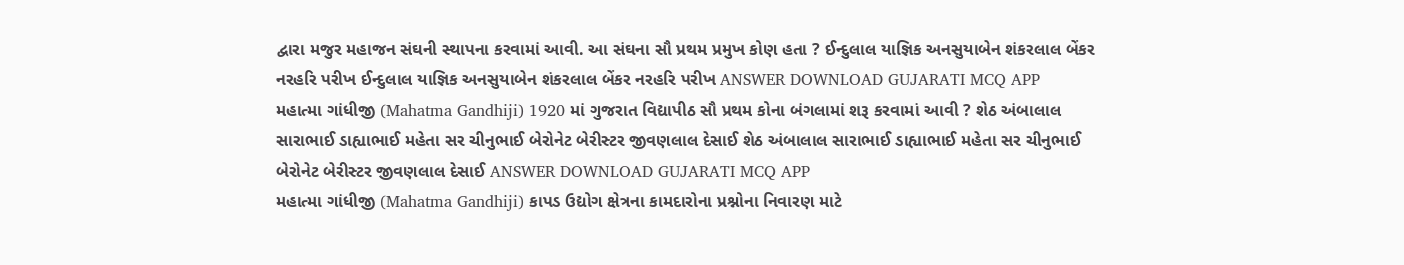દ્વારા મજુર મહાજન સંઘની સ્થાપના કરવામાં આવી. આ સંઘના સૌ પ્રથમ પ્રમુખ કોણ હતા ? ઈન્દુલાલ યાજ્ઞિક અનસુયાબેન શંકરલાલ બેંકર નરહરિ પરીખ ઈન્દુલાલ યાજ્ઞિક અનસુયાબેન શંકરલાલ બેંકર નરહરિ પરીખ ANSWER DOWNLOAD GUJARATI MCQ APP
મહાત્મા ગાંધીજી (Mahatma Gandhiji) 1920 માં ગુજરાત વિદ્યાપીઠ સૌ પ્રથમ કોના બંગલામાં શરૂ કરવામાં આવી ? શેઠ અંબાલાલ સારાભાઈ ડાહ્યાભાઈ મહેતા સર ચીનુભાઈ બેરોનેટ બેરીસ્ટર જીવણલાલ દેસાઈ શેઠ અંબાલાલ સારાભાઈ ડાહ્યાભાઈ મહેતા સર ચીનુભાઈ બેરોનેટ બેરીસ્ટર જીવણલાલ દેસાઈ ANSWER DOWNLOAD GUJARATI MCQ APP
મહાત્મા ગાંધીજી (Mahatma Gandhiji) કાપડ ઉદ્યોગ ક્ષેત્રના કામદારોના પ્રશ્નોના નિવારણ માટે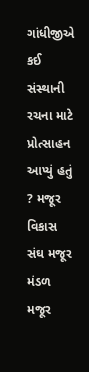ગાંધીજીએ કઈ સંસ્થાની રચના માટે પ્રોત્સાહન આપ્યું હતું ? મજૂર વિકાસ સંઘ મજૂર મંડળ મજૂર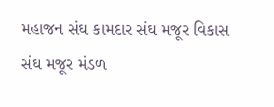મહાજન સંઘ કામદાર સંઘ મજૂર વિકાસ સંઘ મજૂર મંડળ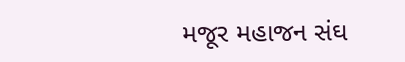મજૂર મહાજન સંઘ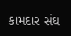કામદાર સંઘ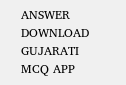ANSWER DOWNLOAD GUJARATI MCQ APP